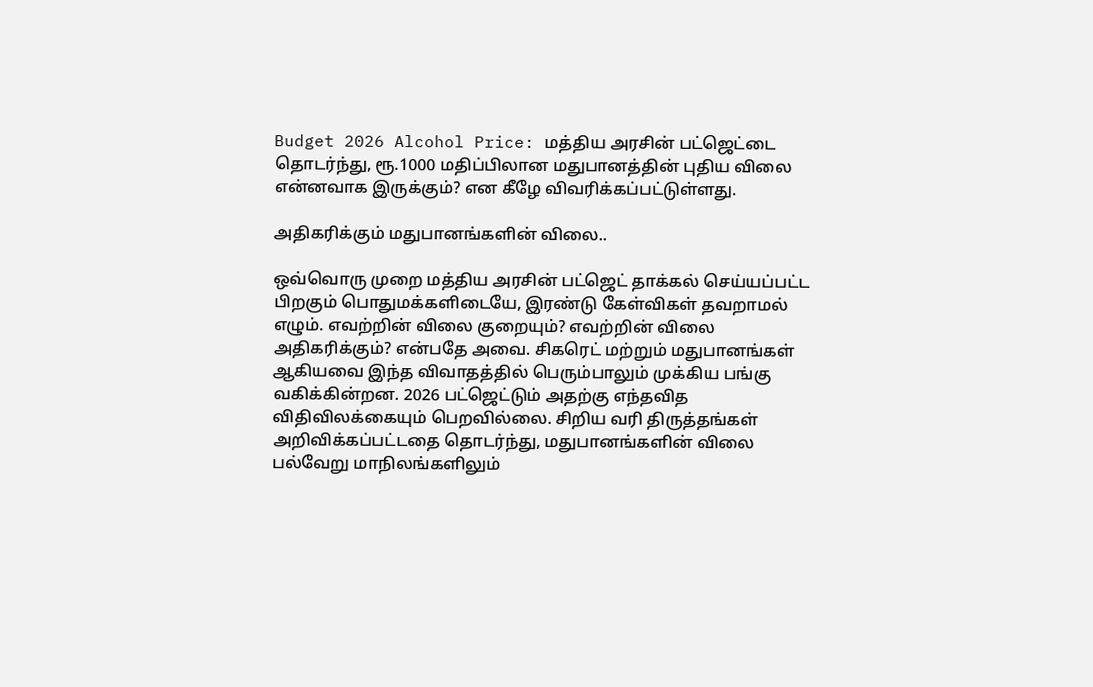Budget 2026 Alcohol Price: மத்திய அரசின் பட்ஜெட்டை தொடர்ந்து, ரூ.1000 மதிப்பிலான மதுபானத்தின் புதிய விலை என்னவாக இருக்கும்? என கீழே விவரிக்கப்பட்டுள்ளது.

அதிகரிக்கும் மதுபானங்களின் விலை..

ஒவ்வொரு முறை மத்திய அரசின் பட்ஜெட் தாக்கல் செய்யப்பட்ட பிறகும் பொதுமக்களிடையே, இரண்டு கேள்விகள் தவறாமல் எழும். எவற்றின் விலை குறையும்? எவற்றின் விலை அதிகரிக்கும்? என்பதே அவை. சிகரெட் மற்றும் மதுபானங்கள் ஆகியவை இந்த விவாதத்தில் பெரும்பாலும் முக்கிய பங்கு வகிக்கின்றன. 2026 பட்ஜெட்டும் அதற்கு எந்தவித விதிவிலக்கையும் பெறவில்லை. சிறிய வரி திருத்தங்கள் அறிவிக்கப்பட்டதை தொடர்ந்து, மதுபானங்களின் விலை பல்வேறு மாநிலங்களிலும்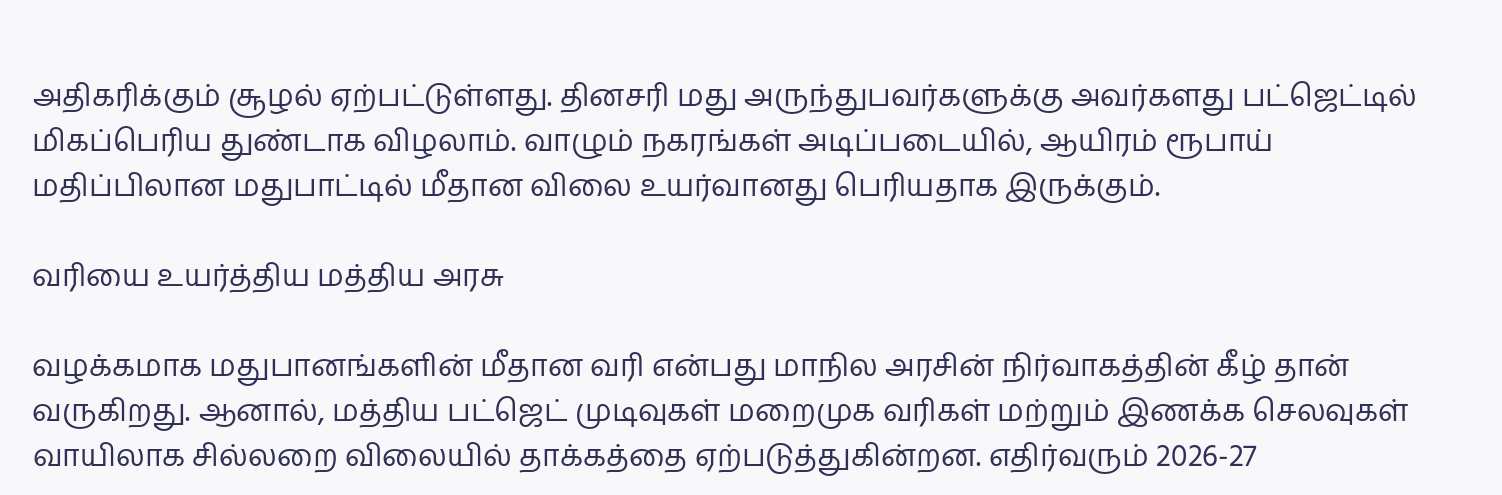அதிகரிக்கும் சூழல் ஏற்பட்டுள்ளது. தினசரி மது அருந்துபவர்களுக்கு அவர்களது பட்ஜெட்டில் மிகப்பெரிய துண்டாக விழலாம். வாழும் நகரங்கள் அடிப்படையில், ஆயிரம் ரூபாய் மதிப்பிலான மதுபாட்டில் மீதான விலை உயர்வானது பெரியதாக இருக்கும்.

வரியை உயர்த்திய மத்திய அரசு

வழக்கமாக மதுபானங்களின் மீதான வரி என்பது மாநில அரசின் நிர்வாகத்தின் கீழ் தான் வருகிறது. ஆனால், மத்திய பட்ஜெட் முடிவுகள் மறைமுக வரிகள் மற்றும் இணக்க செலவுகள் வாயிலாக சில்லறை விலையில் தாக்கத்தை ஏற்படுத்துகின்றன. எதிர்வரும் 2026-27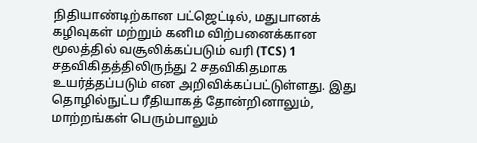நிதியாண்டிற்கான பட்ஜெட்டில், மதுபானக் கழிவுகள் மற்றும் கனிம விற்பனைக்கான மூலத்தில் வசூலிக்கப்படும் வரி (TCS) 1 சதவிகிதத்திலிருந்து 2 சதவிகிதமாக உயர்த்தப்படும் என அறிவிக்கப்பட்டுள்ளது. இது தொழில்நுட்ப ரீதியாகத் தோன்றினாலும், மாற்றங்கள் பெரும்பாலும்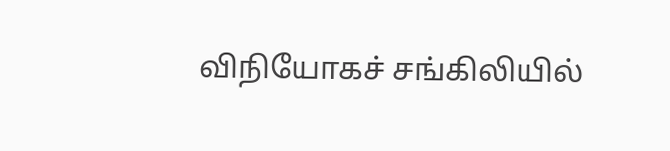விநியோகச் சங்கிலியில்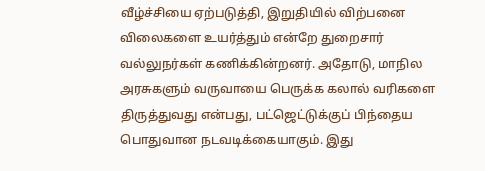வீழ்ச்சியை ஏற்படுத்தி, இறுதியில் விற்பனை விலைகளை உயர்த்தும் என்றே துறைசார் வல்லுநர்கள் கணிக்கின்றனர். அதோடு, மாநில அரசுகளும் வருவாயை பெருக்க கலால் வரிகளை திருத்துவது என்பது, பட்ஜெட்டுக்குப் பிந்தைய பொதுவான நடவடிக்கையாகும். இது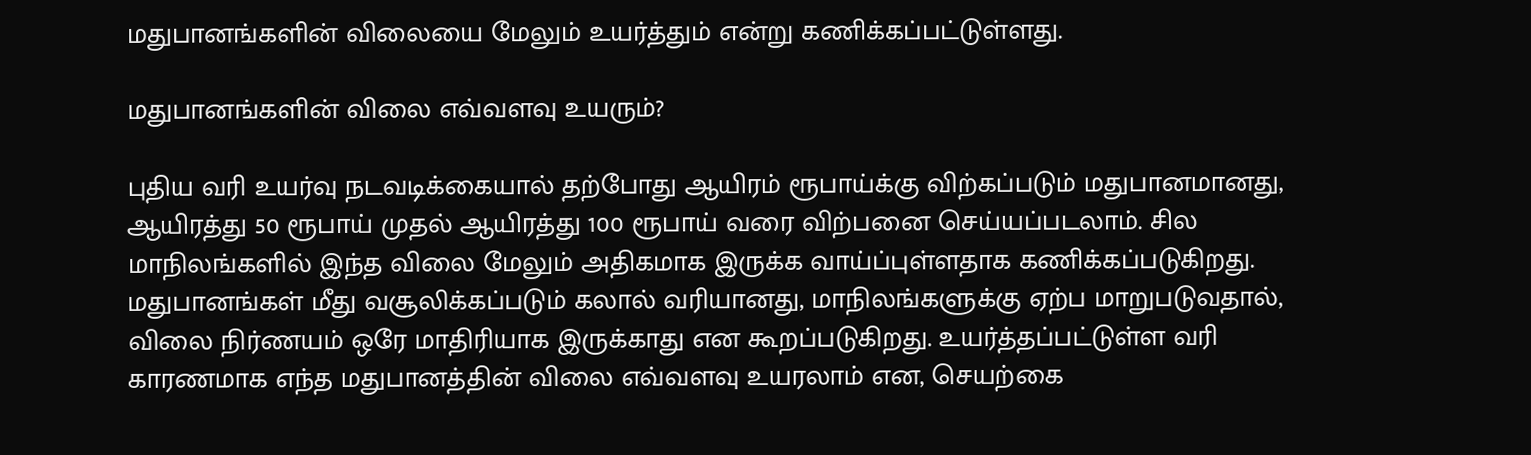மதுபானங்களின் விலையை மேலும் உயர்த்தும் என்று கணிக்கப்பட்டுள்ளது.

மதுபானங்களின் விலை எவ்வளவு உயரும்?

புதிய வரி உயர்வு நடவடிக்கையால் தற்போது ஆயிரம் ரூபாய்க்கு விற்கப்படும் மதுபானமானது, ஆயிரத்து 50 ரூபாய் முதல் ஆயிரத்து 100 ரூபாய் வரை விற்பனை செய்யப்படலாம். சில மாநிலங்களில் இந்த விலை மேலும் அதிகமாக இருக்க வாய்ப்புள்ளதாக கணிக்கப்படுகிறது.  மதுபானங்கள் மீது வசூலிக்கப்படும் கலால் வரியானது, மாநிலங்களுக்கு ஏற்ப மாறுபடுவதால், விலை நிர்ணயம் ஒரே மாதிரியாக இருக்காது என கூறப்படுகிறது. உயர்த்தப்பட்டுள்ள வரி காரணமாக எந்த மதுபானத்தின் விலை எவ்வளவு உயரலாம் என, செயற்கை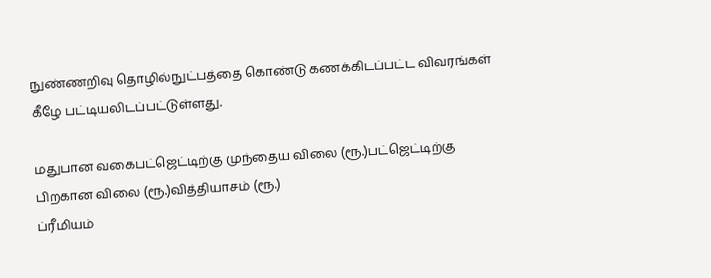நுண்ணறிவு தொழில்நுட்பத்தை கொண்டு கணக்கிடப்பட்ட விவரங்கள் கீழே பட்டியலிடப்பட்டுள்ளது.

மதுபான வகைபட்ஜெட்டிற்கு முந்தைய விலை (ரூ.)பட்ஜெட்டிற்கு பிறகான விலை (ரூ.)வித்தியாசம் (ரூ.)
ப்ரீமியம்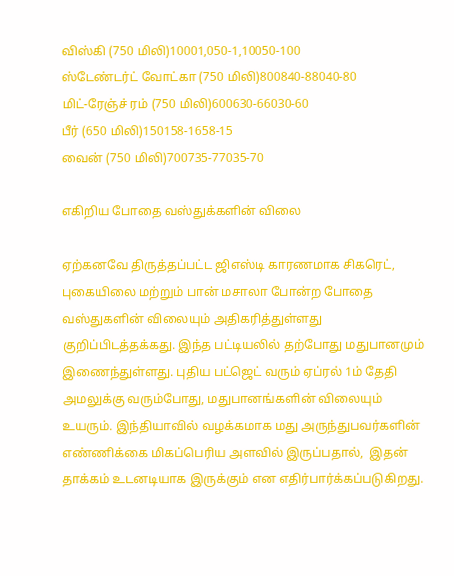விஸ்கி (750 மிலி)10001,050-1,10050-100
ஸ்டேண்டர்ட் வோட்கா (750 மிலி)800840-88040-80
மிட்-ரேஞ்ச் ரம் (750 மிலி)600630-66030-60
பீர் (650 மிலி)150158-1658-15
வைன் (750 மிலி)700735-77035-70

எகிறிய போதை வஸ்துக்களின் விலை

ஏற்கனவே திருத்தப்பட்ட ஜிஎஸ்டி காரணமாக சிகரெட், புகையிலை மற்றும் பான் மசாலா போன்ற போதை வஸ்துகளின் விலையும் அதிகரித்துள்ளது குறிப்பிடத்தக்கது. இந்த பட்டியலில் தற்போது மதுபானமும் இணைந்துள்ளது. புதிய பட்ஜெட் வரும் ஏப்ரல் 1ம் தேதி அமலுக்கு வரும்போது, மதுபானங்களின் விலையும் உயரும். இந்தியாவில் வழக்கமாக மது அருந்துபவர்களின் எண்ணிக்கை மிகப்பெரிய அளவில் இருப்பதால்,  இதன் தாக்கம் உடனடியாக இருக்கும் என எதிர்பார்க்கப்படுகிறது.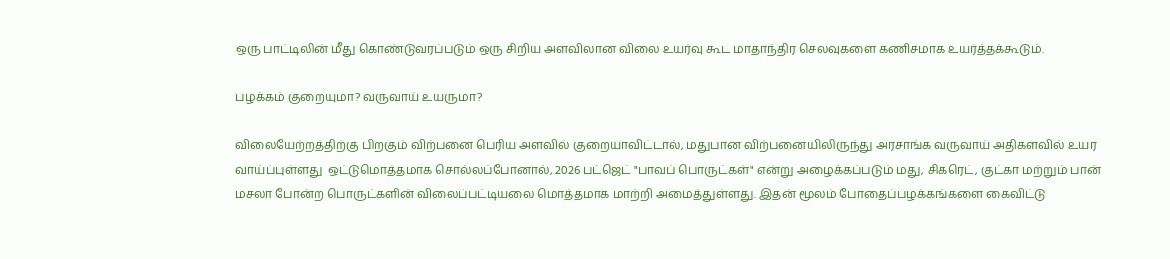ஒரு பாட்டிலின் மீது கொண்டுவரப்படும் ஒரு சிறிய அளவிலான விலை உயர்வு கூட மாதாந்திர செலவுகளை கணிசமாக உயர்த்தக்கூடும்.

பழக்கம் குறையுமா? வருவாய் உயருமா?

விலையேற்றத்திற்கு பிறகும் விற்பனை பெரிய அளவில் குறையாவிட்டால், மதுபான விற்பனையிலிருந்து அரசாங்க வருவாய் அதிகளவில் உயர வாய்ப்புள்ளது  ஒட்டுமொத்தமாக சொல்லப்போனால், 2026 பட்ஜெட் "பாவப் பொருட்கள்" என்று அழைக்கப்படும் மது, சிகரெட், குட்கா மற்றும் பான் மசலா போன்ற பொருட்களின் விலைப்பட்டியலை மொத்தமாக மாற்றி அமைத்துள்ளது. இதன் மூலம் போதைப்பழக்கங்களை கைவிட்டு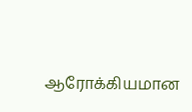ஆரோக்கியமான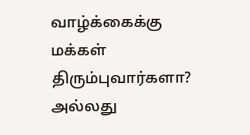வாழ்க்கைக்கு மக்கள் திரும்புவார்களா? அல்லது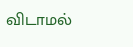விடாமல்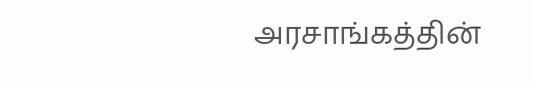அரசாங்கத்தின்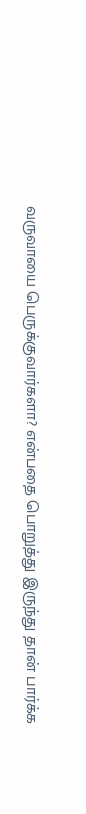வருவாயை பெருக்குவார்களா? என்பதை பொறுத்து இருந்து தான் பார்க்க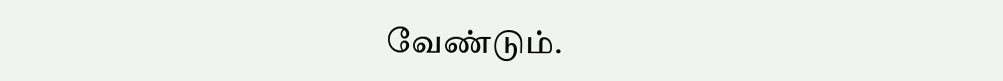வேண்டும்.